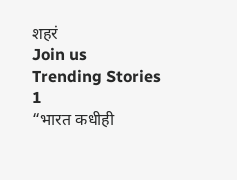शहरं
Join us
Trending Stories
1
“भारत कधीही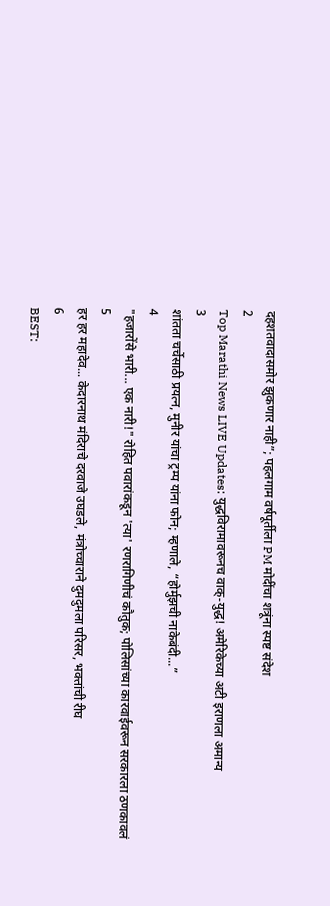दहशतवादासमोर झुकणार नाही”; पहलगाम वर्षपूर्तीला PM मोदींचा शत्रूंना स्पष्ट संदेश
2
Top Marathi News LIVE Updates: युद्धविरामावरूनच वाक्-युद्ध! अमेरिकेच्या अटी इराणला अमान्य
3
शांतता चर्चेसाठी प्रयत्न, मुनीर यांचा ट्रम्प यांना फोन; म्हणाले, “होर्मुझची नाकेबंदी...”
4
"हजारोंसे भारी... एक नारी!" रोहित पवारांकडून 'त्या' रणरागिणीचं कौतुक; पोलिसांच्या कारवाईवरून सरकारला ठणकावलं
5
हर हर महादेव... केदारनाथ मंदिराचे दरवाजे उघडले, मंत्रोच्चाराने दुमदुमला परिसर, भक्तांची रीघ
6
BEST: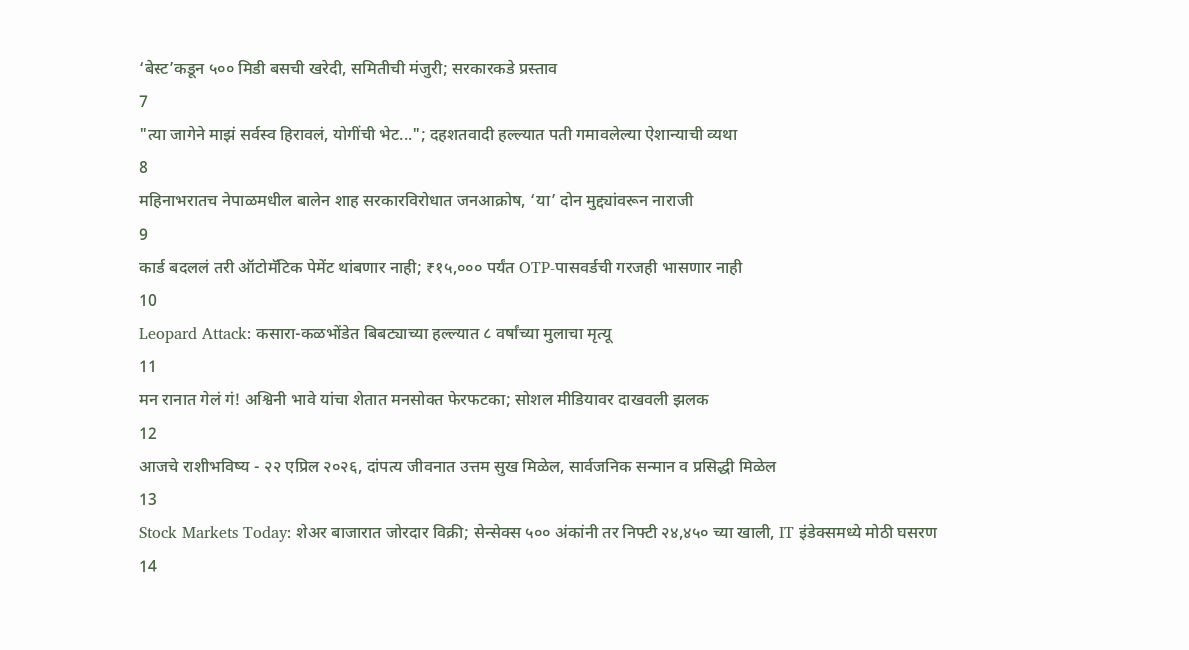‘बेस्ट’कडून ५०० मिडी बसची खरेदी, समितीची मंजुरी; सरकारकडे प्रस्ताव
7
"त्या जागेने माझं सर्वस्व हिरावलं, योगींची भेट..."; दहशतवादी हल्ल्यात पती गमावलेल्या ऐशान्याची व्यथा
8
महिनाभरातच नेपाळमधील बालेन शाह सरकारविरोधात जनआक्रोष, ‘या’ दोन मुद्द्यांवरून नाराजी
9
कार्ड बदललं तरी ऑटोमॅटिक पेमेंट थांबणार नाही; ₹१५,००० पर्यंत OTP-पासवर्डची गरजही भासणार नाही
10
Leopard Attack: कसारा-कळभोंडेत बिबट्याच्या हल्ल्यात ८ वर्षांच्या मुलाचा मृत्यू
11
मन रानात गेलं गं! अश्विनी भावे यांचा शेतात मनसोक्त फेरफटका; सोशल मीडियावर दाखवली झलक
12
आजचे राशीभविष्य - २२ एप्रिल २०२६, दांपत्य जीवनात उत्तम सुख मिळेल, सार्वजनिक सन्मान व प्रसिद्धी मिळेल
13
Stock Markets Today: शेअर बाजारात जोरदार विक्री; सेन्सेक्स ५०० अंकांनी तर निफ्टी २४,४५० च्या खाली, IT इंडेक्समध्ये मोठी घसरण
14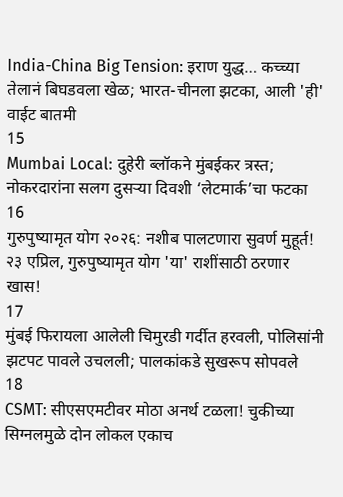India-China Big Tension: इराण युद्ध… कच्च्या तेलानं बिघडवला खेळ; भारत-चीनला झटका, आली 'ही' वाईट बातमी
15
Mumbai Local: दुहेरी ब्लॉकने मुंबईकर त्रस्त; नोकरदारांना सलग दुसऱ्या दिवशी ‘लेटमार्क’चा फटका
16
गुरुपुष्यामृत योग २०२६: नशीब पालटणारा सुवर्ण मुहूर्त! २३ एप्रिल, गुरुपुष्यामृत योग 'या' राशींसाठी ठरणार खास!
17
मुंबई फिरायला आलेली चिमुरडी गर्दीत हरवली, पोलिसांनी झटपट पावले उचलली; पालकांकडे सुखरूप सोपवले
18
CSMT: सीएसएमटीवर मोठा अनर्थ टळला! चुकीच्या सिग्नलमुळे दोन लोकल एकाच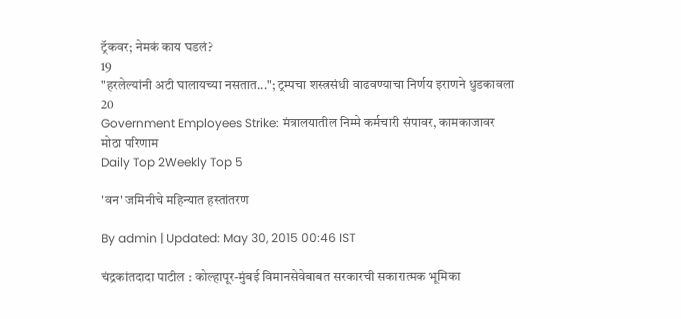ट्रॅकवर; नेमकं काय घडलं?
19
"हरलेल्यांनी अटी घालायच्या नसतात..."; ट्रम्पचा शस्त्रसंधी वाढवण्याचा निर्णय इराणने धुडकावला
20
Government Employees Strike: मंत्रालयातील निम्मे कर्मचारी संपावर, कामकाजावर मोठा परिणाम
Daily Top 2Weekly Top 5

'वन' जमिनीचे महिन्यात हस्तांतरण

By admin | Updated: May 30, 2015 00:46 IST

चंद्रकांतदादा पाटील : कोल्हापूर-मुंबई विमानसेवेबाबत सरकारची सकारात्मक भूमिका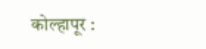कोल्हापूर :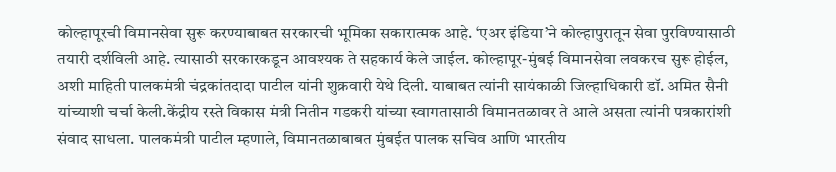कोल्हापूरची विमानसेवा सुरू करण्याबाबत सरकारची भूमिका सकारात्मक आहे. ‘एअर इंडिया’ने कोल्हापुरातून सेवा पुरविण्यासाठी तयारी दर्शविली आहे. त्यासाठी सरकारकडून आवश्यक ते सहकार्य केले जाईल. कोल्हापूर-मुंबई विमानसेवा लवकरच सुरू होईल, अशी माहिती पालकमंत्री चंद्रकांतदादा पाटील यांनी शुक्रवारी येथे दिली. याबाबत त्यांनी सायंकाळी जिल्हाधिकारी डॉ. अमित सैनी यांच्याशी चर्चा केली.केंद्रीय रस्ते विकास मंत्री नितीन गडकरी यांच्या स्वागतासाठी विमानतळावर ते आले असता त्यांनी पत्रकारांशी संवाद साधला. पालकमंत्री पाटील म्हणाले, विमानतळाबाबत मुंबईत पालक सचिव आणि भारतीय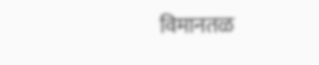विमानतळ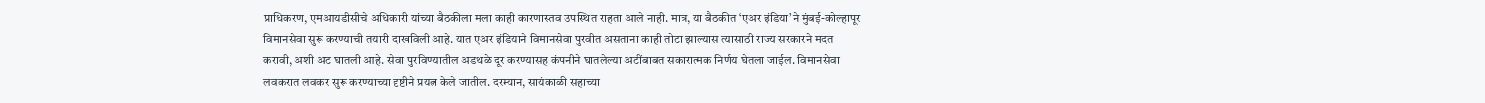प्राधिकरण, एमआयडीसीचे अधिकारी यांच्या बैठकीला मला काही कारणास्तव उपस्थित राहता आले नाही. मात्र, या बैठकीत ‘एअर इंडिया’ने मुंबई-कोल्हापूर विमानसेवा सुरू करण्याची तयारी दाखविली आहे. यात एअर इंडियाने विमानसेवा पुरवीत असताना काही तोटा झाल्यास त्यासाठी राज्य सरकारने मदत करावी, अशी अट घातली आहे. सेवा पुरविण्यातील अडथळे दूर करण्यासह कंपनीने घातलेल्या अटींबाबत सकारात्मक निर्णय घेतला जाईल. विमानसेवा लवकरात लवकर सुरू करण्याच्या दृष्टीने प्रयत्न केले जातील. दरम्यान, सायंकाळी सहाच्या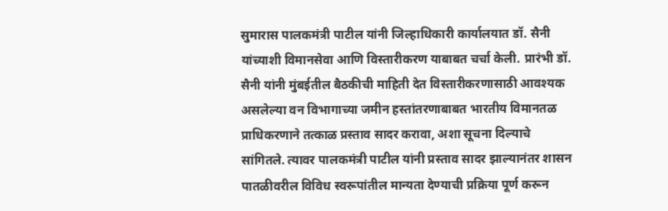सुमारास पालकमंत्री पाटील यांनी जिल्हाधिकारी कार्यालयात डॉ. सैनी यांच्याशी विमानसेवा आणि विस्तारीकरण याबाबत चर्चा केली. प्रारंभी डॉ. सैनी यांनी मुंबईतील बैठकीची माहिती देत विस्तारीकरणासाठी आवश्यक असलेल्या वन विभागाच्या जमीन हस्तांतरणाबाबत भारतीय विमानतळ प्राधिकरणाने तत्काळ प्रस्ताव सादर करावा, अशा सूचना दिल्याचे सांगितले. त्यावर पालकमंत्री पाटील यांनी प्रस्ताव सादर झाल्यानंतर शासन पातळीवरील विविध स्वरूपांतील मान्यता देण्याची प्रक्रिया पूर्ण करून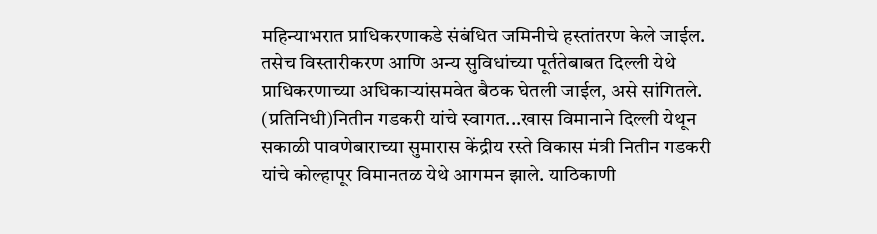महिन्याभरात प्राधिकरणाकडे संबंधित जमिनीचे हस्तांतरण केले जाईल. तसेच विस्तारीकरण आणि अन्य सुविधांच्या पूर्ततेबाबत दिल्ली येथे प्राधिकरणाच्या अधिकाऱ्यांसमवेत बैठक घेतली जाईल, असे सांगितले. (प्रतिनिधी)नितीन गडकरी यांचे स्वागत...खास विमानाने दिल्ली येथून सकाळी पावणेबाराच्या सुमारास केंद्रीय रस्ते विकास मंत्री नितीन गडकरी यांचे कोल्हापूर विमानतळ येथे आगमन झाले. याठिकाणी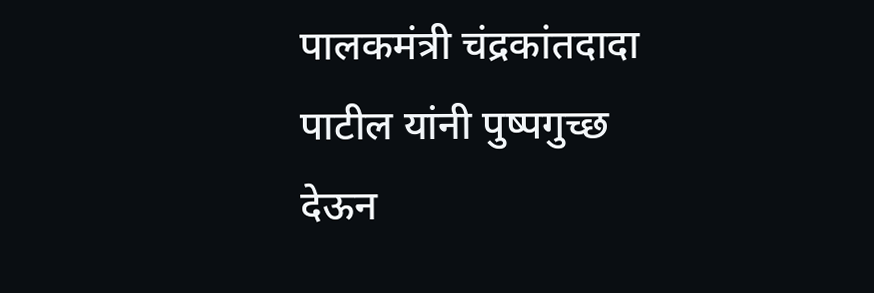पालकमंत्री चंद्रकांतदादा पाटील यांनी पुष्पगुच्छ देऊन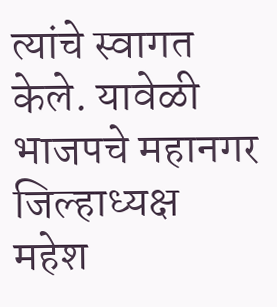त्यांचे स्वागत केले. यावेळी भाजपचे महानगर जिल्हाध्यक्ष महेश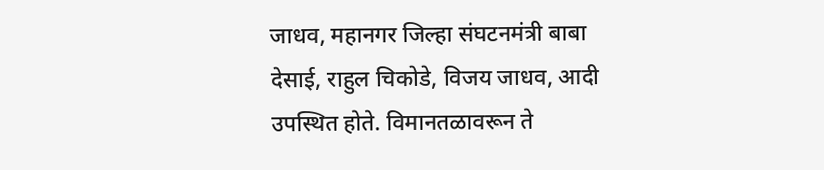जाधव, महानगर जिल्हा संघटनमंत्री बाबा देसाई, राहुल चिकोडे, विजय जाधव, आदी उपस्थित होते. विमानतळावरून ते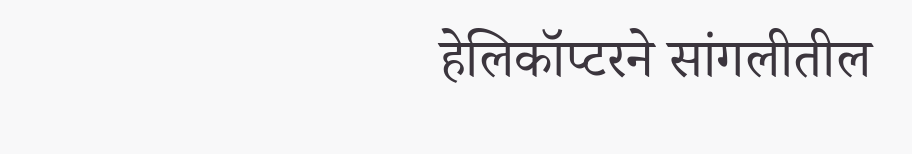हेलिकॉप्टरने सांगलीतील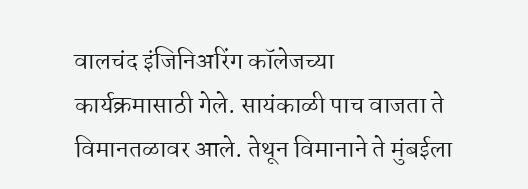वालचंद इंजिनिअरिंग कॉलेजच्या कार्यक्रमासाठी गेले. सायंकाळी पाच वाजता ते विमानतळावर आले. तेथून विमानाने ते मुंबईला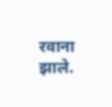रवाना झाले.